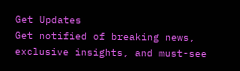Get Updates
Get notified of breaking news, exclusive insights, and must-see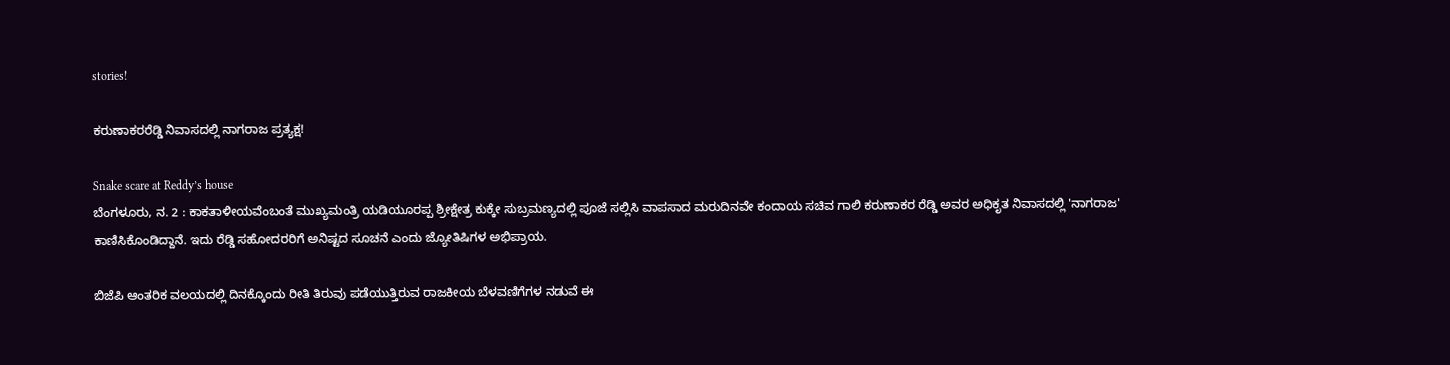stories!

ಕರುಣಾಕರರೆಡ್ಡಿ ನಿವಾಸದಲ್ಲಿ ನಾಗರಾಜ ಪ್ರತ್ಯಕ್ಷ!

Snake scare at Reddy’s house
ಬೆಂಗಳೂರು, ನ. 2 : ಕಾಕತಾಳೀಯವೆಂಬಂತೆ ಮುಖ್ಯಮಂತ್ರಿ ಯಡಿಯೂರಪ್ಪ ಶ್ರೀಕ್ಷೇತ್ರ ಕುಕ್ಕೇ ಸುಬ್ರಮಣ್ಯದಲ್ಲಿ ಪೂಜೆ ಸಲ್ಲಿಸಿ ವಾಪಸಾದ ಮರುದಿನವೇ ಕಂದಾಯ ಸಚಿವ ಗಾಲಿ ಕರುಣಾಕರ ರೆಡ್ಡಿ ಅವರ ಅಧಿಕೃತ ನಿವಾಸದಲ್ಲಿ 'ನಾಗರಾಜ' ಕಾಣಿಸಿಕೊಂಡಿದ್ದಾನೆ. ಇದು ರೆಡ್ಡಿ ಸಹೋದರರಿಗೆ ಅನಿಷ್ಟದ ಸೂಚನೆ ಎಂದು ಜ್ಯೋತಿಷಿಗಳ ಅಭಿಪ್ರಾಯ.

ಬಿಜೆಪಿ ಆಂತರಿಕ ವಲಯದಲ್ಲಿ ದಿನಕ್ಕೊಂದು ರೀತಿ ತಿರುವು ಪಡೆಯುತ್ತಿರುವ ರಾಜಕೀಯ ಬೆಳವಣಿಗೆಗಳ ನಡುವೆ ಈ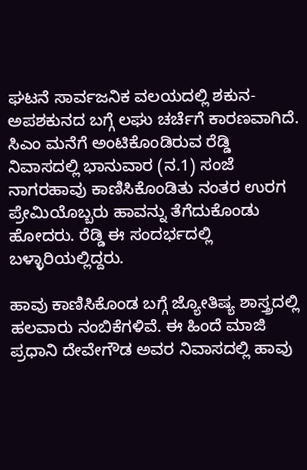ಘಟನೆ ಸಾರ್ವಜನಿಕ ವಲಯದಲ್ಲಿ ಶಕುನ-ಅಪಶಕುನದ ಬಗ್ಗೆ ಲಘು ಚರ್ಚೆಗೆ ಕಾರಣವಾಗಿದೆ. ಸಿಎಂ ಮನೆಗೆ ಅಂಟಿಕೊಂಡಿರುವ ರೆಡ್ಡಿ ನಿವಾಸದಲ್ಲಿ ಭಾನುವಾರ (ನ.1) ಸಂಜೆ ನಾಗರಹಾವು ಕಾಣಿಸಿಕೊಂಡಿತು ನಂತರ ಉರಗ ಪ್ರೇಮಿಯೊಬ್ಬರು ಹಾವನ್ನು ತೆಗೆದುಕೊಂಡು ಹೋದರು. ರೆಡ್ಡಿ ಈ ಸಂದರ್ಭದಲ್ಲಿ ಬಳ್ಳಾರಿಯಲ್ಲಿದ್ದರು.

ಹಾವು ಕಾಣಿಸಿಕೊಂಡ ಬಗ್ಗೆ ಜ್ಯೋತಿಷ್ಯ ಶಾಸ್ತ್ರದಲ್ಲಿ ಹಲವಾರು ನಂಬಿಕೆಗಳಿವೆ. ಈ ಹಿಂದೆ ಮಾಜಿ ಪ್ರಧಾನಿ ದೇವೇಗೌಡ ಅವರ ನಿವಾಸದಲ್ಲಿ ಹಾವು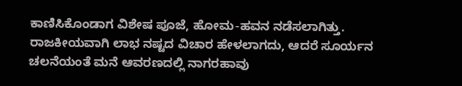ಕಾಣಿಸಿಕೊಂಡಾಗ ವಿಶೇಷ ಪೂಜೆ, ಹೋಮ-ಹವನ ನಡೆಸಲಾಗಿತ್ತು. ರಾಜಕೀಯವಾಗಿ ಲಾಭ ನಷ್ಟದ ವಿಚಾರ ಹೇಳಲಾಗದು, ಆದರೆ ಸೂರ್ಯನ ಚಲನೆಯಂತೆ ಮನೆ ಆವರಣದಲ್ಲಿ ನಾಗರಹಾವು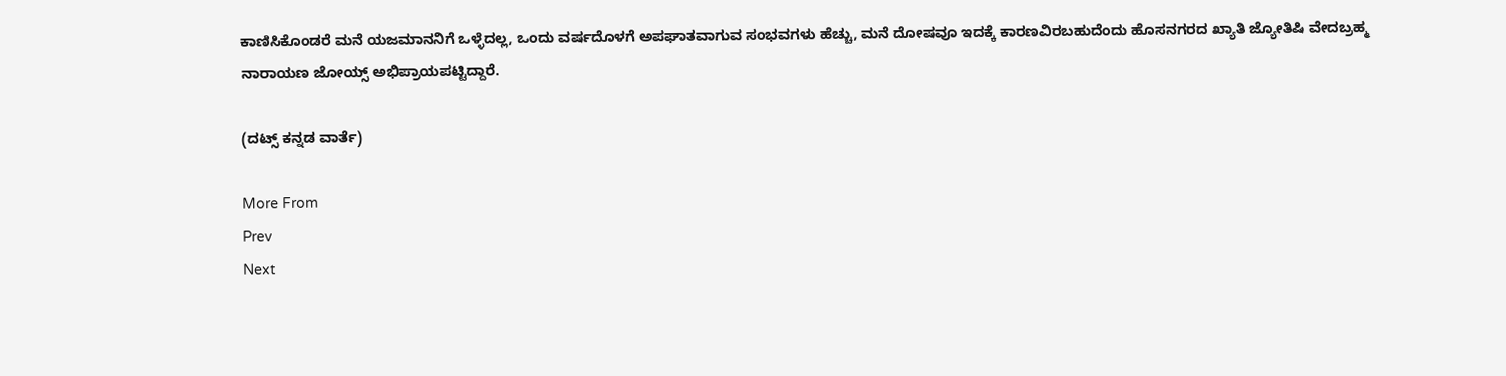ಕಾಣಿಸಿಕೊಂಡರೆ ಮನೆ ಯಜಮಾನನಿಗೆ ಒಳ್ಳೆದಲ್ಲ, ಒಂದು ವರ್ಷದೊಳಗೆ ಅಪಘಾತವಾಗುವ ಸಂಭವಗಳು ಹೆಚ್ಚು, ಮನೆ ದೋಷವೂ ಇದಕ್ಕೆ ಕಾರಣವಿರಬಹುದೆಂದು ಹೊಸನಗರದ ಖ್ಯಾತಿ ಜ್ಯೋತಿಷಿ ವೇದಬ್ರಹ್ಮ ನಾರಾಯಣ ಜೋಯ್ಸ್ ಅಭಿಪ್ರಾಯಪಟ್ಟಿದ್ದಾರೆ.

(ದಟ್ಸ್ ಕನ್ನಡ ವಾರ್ತೆ)

More From
Prev
Next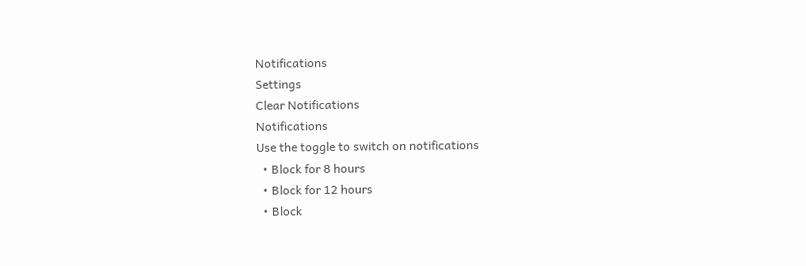Notifications
Settings
Clear Notifications
Notifications
Use the toggle to switch on notifications
  • Block for 8 hours
  • Block for 12 hours
  • Block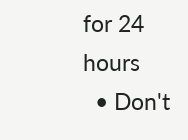for 24 hours
  • Don't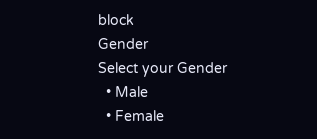block
Gender
Select your Gender
  • Male
  • Female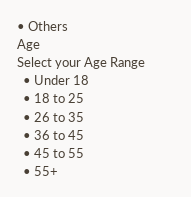• Others
Age
Select your Age Range
  • Under 18
  • 18 to 25
  • 26 to 35
  • 36 to 45
  • 45 to 55
  • 55+